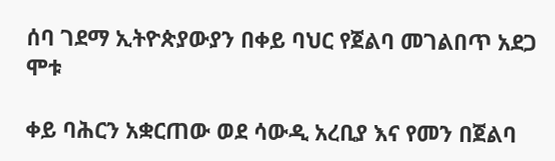ሰባ ገደማ ኢትዮጵያውያን በቀይ ባህር የጀልባ መገልበጥ አደጋ ሞቱ

ቀይ ባሕርን አቋርጠው ወደ ሳውዲ አረቢያ እና የመን በጀልባ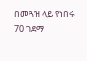በመጓዝ ላይ የነበሩ 70 ገደማ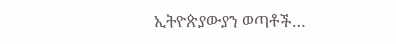ኢትዮጵያውያን ወጣቶች…